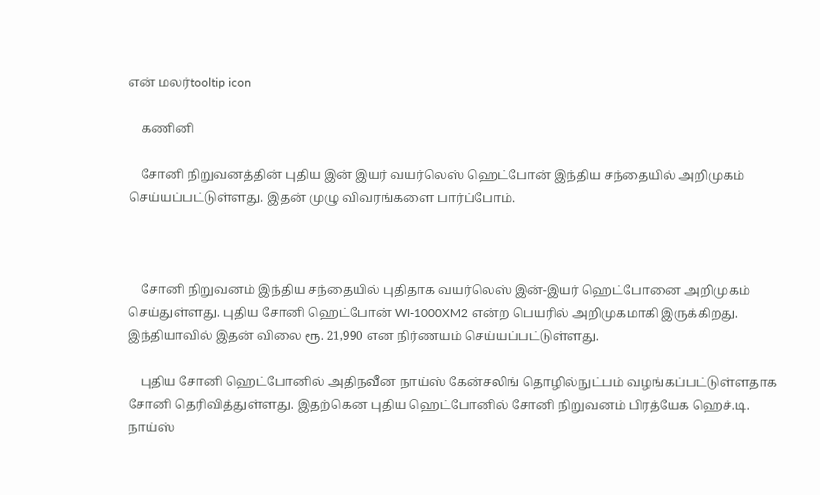என் மலர்tooltip icon

    கணினி

    சோனி நிறுவனத்தின் புதிய இன் இயர் வயர்லெஸ் ஹெட்போன் இந்திய சந்தையில் அறிமுகம் செய்யப்பட்டுள்ளது. இதன் முழு விவரங்களை பார்ப்போம்.



    சோனி நிறுவனம் இந்திய சந்தையில் புதிதாக வயர்லெஸ் இன்-இயர் ஹெட்போனை அறிமுகம் செய்துள்ளது. புதிய சோனி ஹெட்போன் WI-1000XM2 என்ற பெயரில் அறிமுகமாகி இருக்கிறது. இந்தியாவில் இதன் விலை ரூ. 21,990 என நிர்ணயம் செய்யப்பட்டுள்ளது.

    புதிய சோனி ஹெட்போனில் அதிநவீன நாய்ஸ் கேன்சலிங் தொழில்நுட்பம் வழங்கப்பட்டுள்ளதாக சோனி தெரிவித்துள்ளது. இதற்கென புதிய ஹெட்போனில் சோனி நிறுவனம் பிரத்யேக ஹெச்.டி. நாய்ஸ்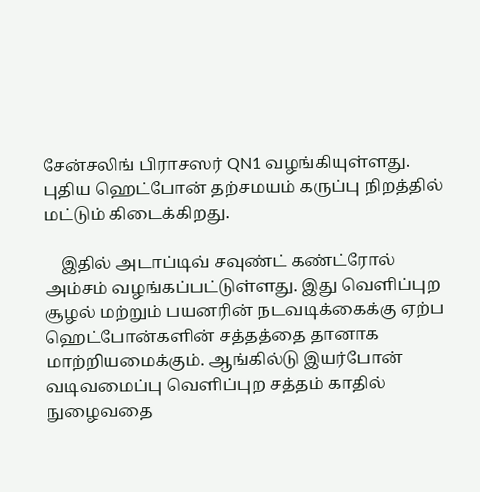சேன்சலிங் பிராசஸர் QN1 வழங்கியுள்ளது. புதிய ஹெட்போன் தற்சமயம் கருப்பு நிறத்தில் மட்டும் கிடைக்கிறது.

    இதில் அடாப்டிவ் சவுண்ட் கண்ட்ரோல் அம்சம் வழங்கப்பட்டுள்ளது. இது வெளிப்புற சூழல் மற்றும் பயனரின் நடவடிக்கைக்கு ஏற்ப ஹெட்போன்களின் சத்தத்தை தானாக மாற்றியமைக்கும். ஆங்கில்டு இயர்போன் வடிவமைப்பு வெளிப்புற சத்தம் காதில் நுழைவதை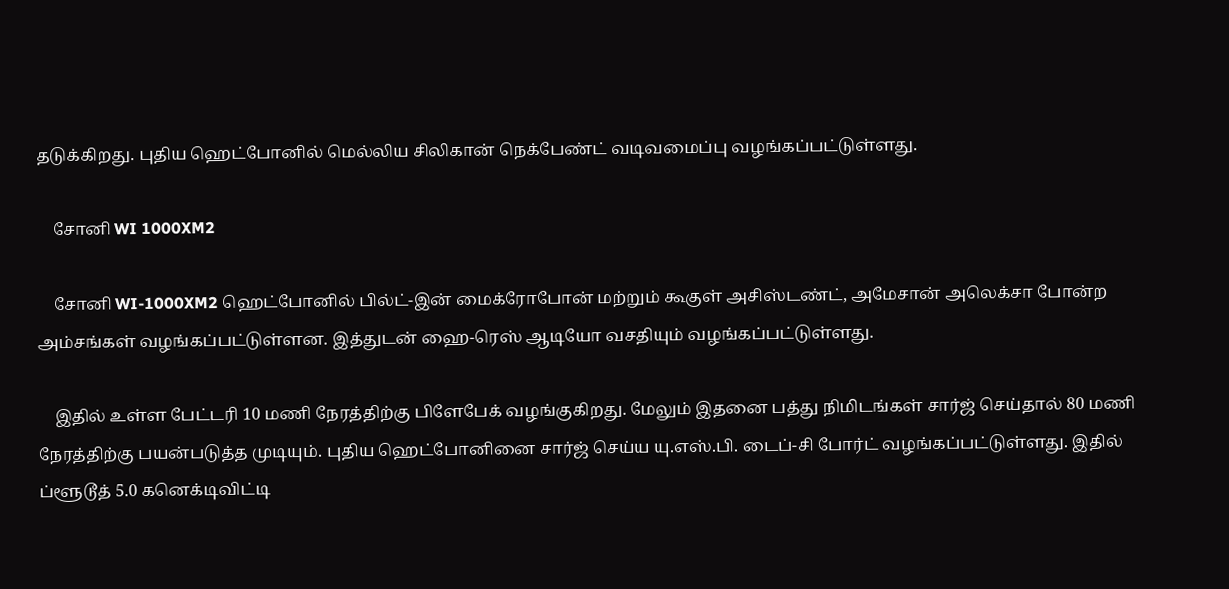தடுக்கிறது. புதிய ஹெட்போனில் மெல்லிய சிலிகான் நெக்பேண்ட் வடிவமைப்பு வழங்கப்பட்டுள்ளது.

    சோனி WI 1000XM2

    சோனி WI-1000XM2 ஹெட்போனில் பில்ட்-இன் மைக்ரோபோன் மற்றும் கூகுள் அசிஸ்டண்ட், அமேசான் அலெக்சா போன்ற அம்சங்கள் வழங்கப்பட்டுள்ளன. இத்துடன் ஹை-ரெஸ் ஆடியோ வசதியும் வழங்கப்பட்டுள்ளது.

    இதில் உள்ள பேட்டரி 10 மணி நேரத்திற்கு பிளேபேக் வழங்குகிறது. மேலும் இதனை பத்து நிமிடங்கள் சார்ஜ் செய்தால் 80 மணி நேரத்திற்கு பயன்படுத்த முடியும். புதிய ஹெட்போனினை சார்ஜ் செய்ய யு.எஸ்.பி. டைப்-சி போர்ட் வழங்கப்பட்டுள்ளது. இதில் ப்ளூடூத் 5.0 கனெக்டிவிட்டி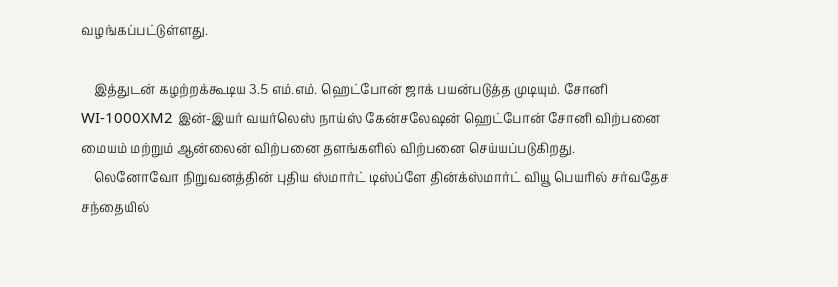வழங்கப்பட்டுள்ளது.

    இத்துடன் கழற்றக்கூடிய 3.5 எம்.எம். ஹெட்போன் ஜாக் பயன்படுத்த முடியும். சோனி WI-1000XM2 இன்-இயர் வயர்லெஸ் நாய்ஸ் கேன்சலேஷன் ஹெட்போன் சோனி விற்பனை மையம் மற்றும் ஆன்லைன் விற்பனை தளங்களில் விற்பனை செய்யப்படுகிறது.
    லெனோவோ நிறுவனத்தின் புதிய ஸ்மார்ட் டிஸ்ப்ளே தின்க்ஸ்மார்ட் வியூ பெயரில் சர்வதேச சந்தையில்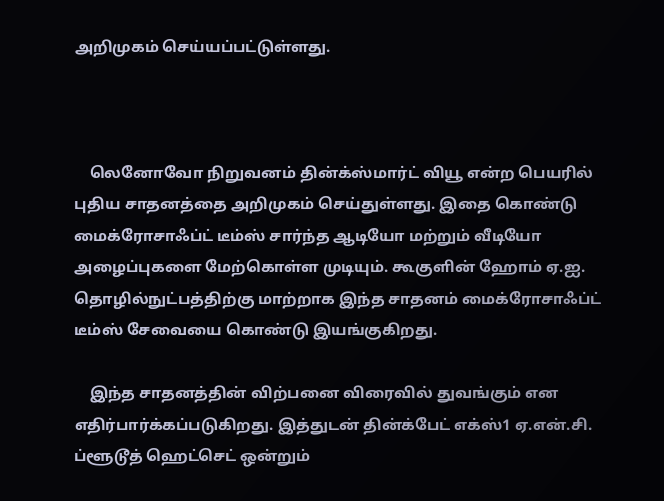அறிமுகம் செய்யப்பட்டுள்ளது.



    லெனோவோ நிறுவனம் தின்க்ஸ்மார்ட் வியூ என்ற பெயரில் புதிய சாதனத்தை அறிமுகம் செய்துள்ளது. இதை கொண்டு மைக்ரோசாஃப்ட் டீம்ஸ் சார்ந்த ஆடியோ மற்றும் வீடியோ அழைப்புகளை மேற்கொள்ள முடியும். கூகுளின் ஹோம் ஏ.ஐ. தொழில்நுட்பத்திற்கு மாற்றாக இந்த சாதனம் மைக்ரோசாஃப்ட் டீம்ஸ் சேவையை கொண்டு இயங்குகிறது.

    இந்த சாதனத்தின் விற்பனை விரைவில் துவங்கும் என எதிர்பார்க்கப்படுகிறது. இத்துடன் தின்க்பேட் எக்ஸ்1 ஏ.என்.சி. ப்ளூடூத் ஹெட்செட் ஒன்றும்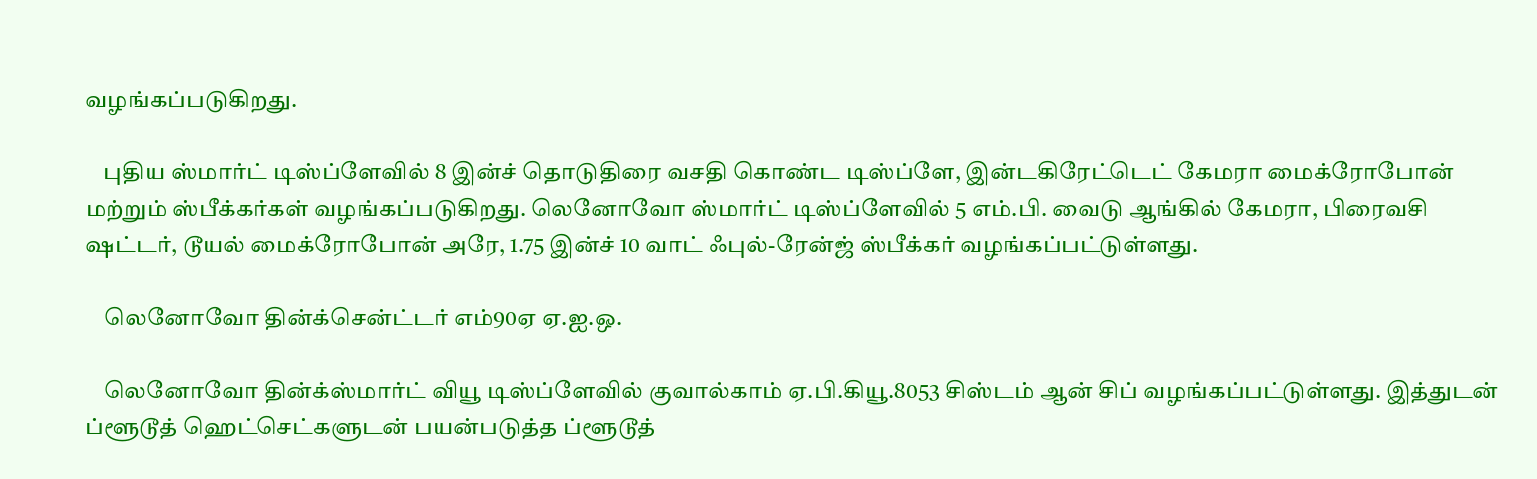வழங்கப்படுகிறது.

    புதிய ஸ்மார்ட் டிஸ்ப்ளேவில் 8 இன்ச் தொடுதிரை வசதி கொண்ட டிஸ்ப்ளே, இன்டகிரேட்டெட் கேமரா மைக்ரோபோன் மற்றும் ஸ்பீக்கர்கள் வழங்கப்படுகிறது. லெனோவோ ஸ்மார்ட் டிஸ்ப்ளேவில் 5 எம்.பி. வைடு ஆங்கில் கேமரா, பிரைவசி ஷட்டர், டூயல் மைக்ரோபோன் அரே, 1.75 இன்ச் 10 வாட் ஃபுல்-ரேன்ஜ் ஸ்பீக்கர் வழங்கப்பட்டுள்ளது.

    லெனோவோ தின்க்சென்ட்டர் எம்90ஏ ஏ.ஐ.ஒ.

    லெனோவோ தின்க்ஸ்மார்ட் வியூ டிஸ்ப்ளேவில் குவால்காம் ஏ.பி.கியூ.8053 சிஸ்டம் ஆன் சிப் வழங்கப்பட்டுள்ளது. இத்துடன் ப்ளூடூத் ஹெட்செட்களுடன் பயன்படுத்த ப்ளூடூத்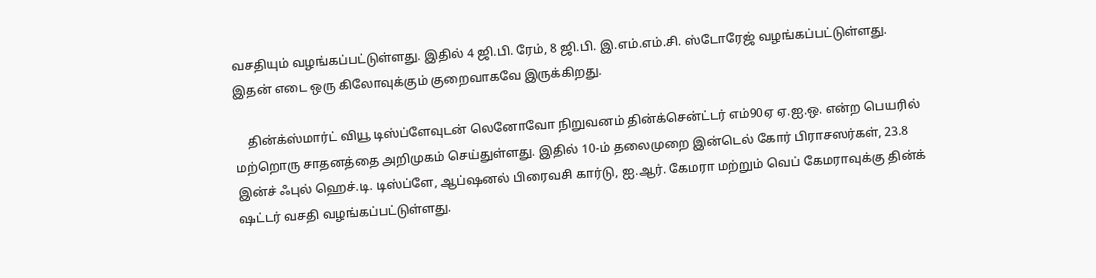வசதியும் வழங்கப்பட்டுள்ளது. இதில் 4 ஜி.பி. ரேம், 8 ஜி.பி. இ.எம்.எம்.சி. ஸ்டோரேஜ் வழங்கப்பட்டுள்ளது. இதன் எடை ஒரு கிலோவுக்கும் குறைவாகவே இருக்கிறது.

    தின்க்ஸ்மார்ட் வியூ டிஸ்ப்ளேவுடன் லெனோவோ நிறுவனம் தின்க்சென்ட்டர் எம்90ஏ ஏ.ஐ.ஒ. என்ற பெயரில் மற்றொரு சாதனத்தை அறிமுகம் செய்துள்ளது. இதில் 10-ம் தலைமுறை இன்டெல் கோர் பிராசஸர்கள், 23.8 இன்ச் ஃபுல் ஹெச்.டி. டிஸ்ப்ளே, ஆப்ஷனல் பிரைவசி கார்டு, ஐ.ஆர். கேமரா மற்றும் வெப் கேமராவுக்கு தின்க் ஷட்டர் வசதி வழங்கப்பட்டுள்ளது.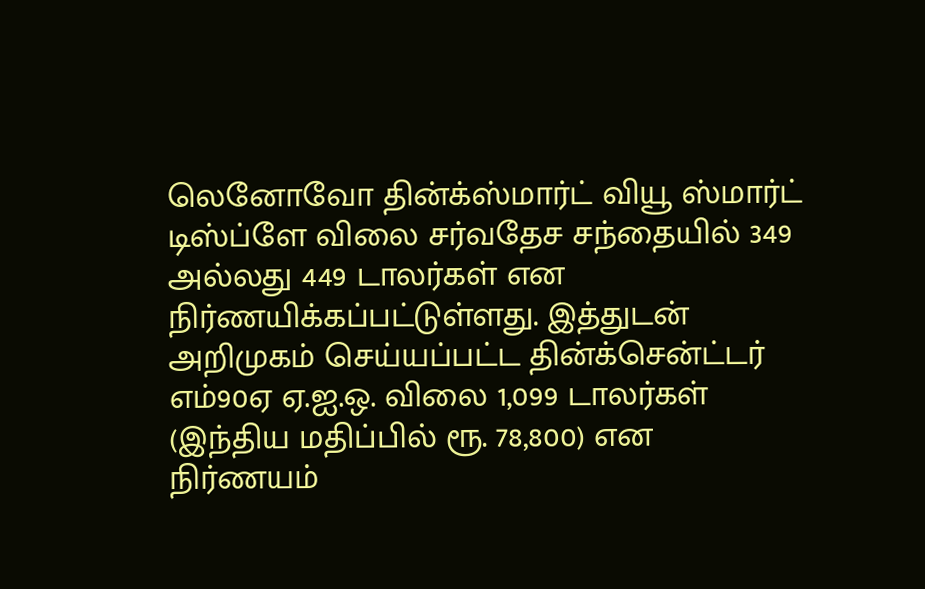லெனோவோ தின்க்ஸ்மார்ட் வியூ ஸ்மார்ட் டிஸ்ப்ளே விலை சர்வதேச சந்தையில் 349 அல்லது 449 டாலர்கள் என நிர்ணயிக்கப்பட்டுள்ளது. இத்துடன் அறிமுகம் செய்யப்பட்ட தின்க்சென்ட்டர் எம்90ஏ ஏ.ஐ.ஒ. விலை 1,099 டாலர்கள் (இந்திய மதிப்பில் ரூ. 78,800) என நிர்ணயம்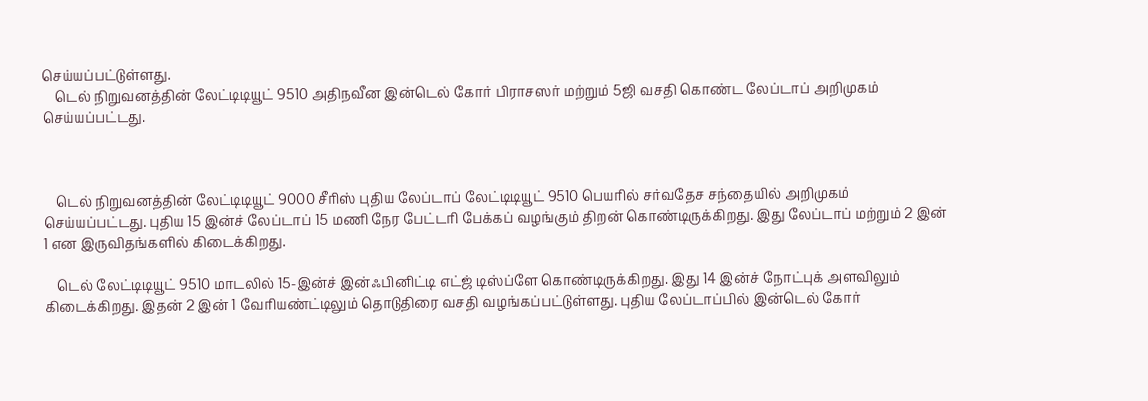செய்யப்பட்டுள்ளது.
    டெல் நிறுவனத்தின் லேட்டிடியூட் 9510 அதிநவீன இன்டெல் கோர் பிராசஸர் மற்றும் 5ஜி வசதி கொண்ட லேப்டாப் அறிமுகம் செய்யப்பட்டது.



    டெல் நிறுவனத்தின் லேட்டிடியூட் 9000 சீரிஸ் புதிய லேப்டாப் லேட்டிடியூட் 9510 பெயரில் சர்வதேச சந்தையில் அறிமுகம் செய்யப்பட்டது. புதிய 15 இன்ச் லேப்டாப் 15 மணி நேர பேட்டரி பேக்கப் வழங்கும் திறன் கொண்டிருக்கிறது. இது லேப்டாப் மற்றும் 2 இன் 1 என இருவிதங்களில் கிடைக்கிறது.

    டெல் லேட்டிடியூட் 9510 மாடலில் 15-இன்ச் இன்ஃபினிட்டி எட்ஜ் டிஸ்ப்ளே கொண்டிருக்கிறது. இது 14 இன்ச் நோட்புக் அளவிலும் கிடைக்கிறது. இதன் 2 இன் 1 வேரியண்ட்டிலும் தொடுதிரை வசதி வழங்கப்பட்டுள்ளது. புதிய லேப்டாப்பில் இன்டெல் கோர்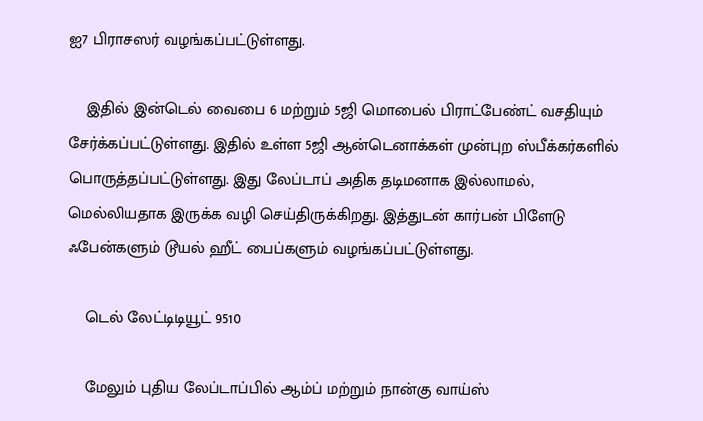ஐ7 பிராசஸர் வழங்கப்பட்டுள்ளது.

    இதில் இன்டெல் வைபை 6 மற்றும் 5ஜி மொபைல் பிராட்பேண்ட் வசதியும் சேர்க்கப்பட்டுள்ளது. இதில் உள்ள 5ஜி ஆன்டெனாக்கள் முன்புற ஸ்பீக்கர்களில் பொருத்தப்பட்டுள்ளது. இது லேப்டாப் அதிக தடிமனாக இல்லாமல், மெல்லியதாக இருக்க வழி செய்திருக்கிறது. இத்துடன் கார்பன் பிளேடு ஃபேன்களும் டூயல் ஹீட் பைப்களும் வழங்கப்பட்டுள்ளது.

    டெல் லேட்டிடியூட் 9510

    மேலும் புதிய லேப்டாப்பில் ஆம்ப் மற்றும் நான்கு வாய்ஸ்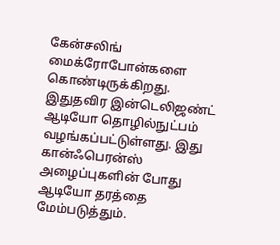கேன்சலிங் மைக்ரோபோன்களை கொண்டிருக்கிறது. இதுதவிர இன்டெலிஜண்ட் ஆடியோ தொழில்நுட்பம் வழங்கப்பட்டுள்ளது. இது கான்ஃபெரன்ஸ் அழைப்புகளின் போது ஆடியோ தரத்தை மேம்படுத்தும்.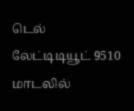டெல் லேட்டிடியூட் 9510 மாடலில்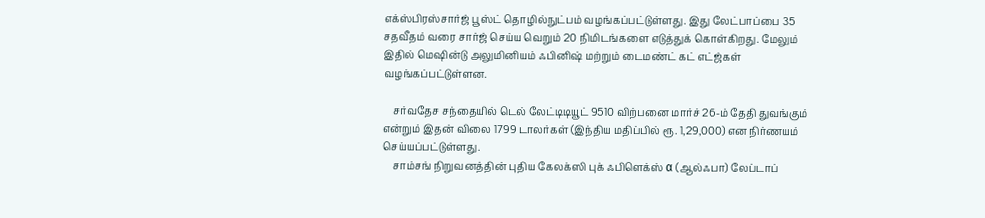எக்ஸ்பிரஸ்சார்ஜ் பூஸ்ட் தொழில்நுட்பம் வழங்கப்பட்டுள்ளது. இது லேட்பாப்பை 35 சதவீதம் வரை சார்ஜ் செய்ய வெறும் 20 நிமிடங்களை எடுத்துக் கொள்கிறது. மேலும் இதில் மெஷின்டு அலுமினியம் ஃபினிஷ் மற்றும் டைமண்ட் கட் எட்ஜ்கள் வழங்கப்பட்டுள்ளன.

    சர்வதேச சந்தையில் டெல் லேட்டிடியூட் 9510 விற்பனை மார்ச் 26-ம் தேதி துவங்கும் என்றும் இதன் விலை 1799 டாலர்கள் (இந்திய மதிப்பில் ரூ. 1,29,000) என நிர்ணயம் செய்யப்பட்டுள்ளது.
    சாம்சங் நிறுவனத்தின் புதிய கேலக்ஸி புக் ஃபிளெக்ஸ் α (ஆல்ஃபா) லேப்டாப்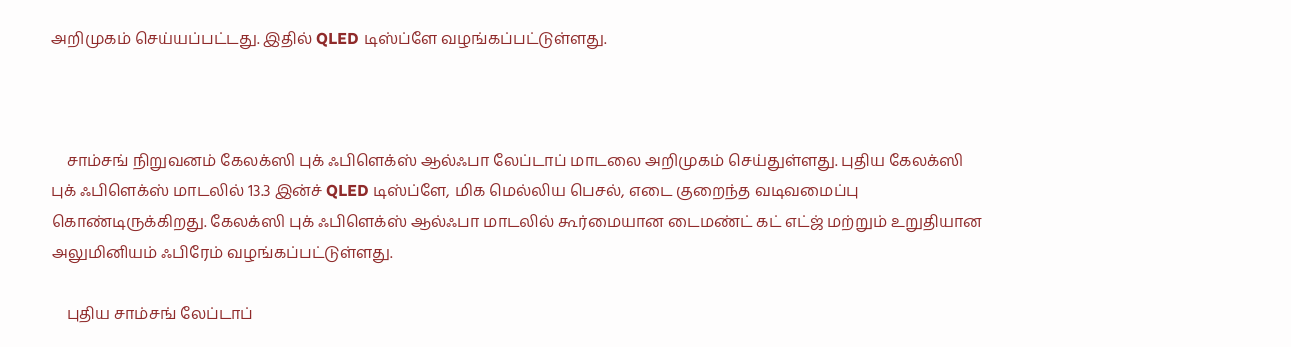அறிமுகம் செய்யப்பட்டது. இதில் QLED டிஸ்ப்ளே வழங்கப்பட்டுள்ளது.



    சாம்சங் நிறுவனம் கேலக்ஸி புக் ஃபிளெக்ஸ் ஆல்ஃபா லேப்டாப் மாடலை அறிமுகம் செய்துள்ளது. புதிய கேலக்ஸி புக் ஃபிளெக்ஸ் மாடலில் 13.3 இன்ச் QLED டிஸ்ப்ளே, மிக மெல்லிய பெசல், எடை குறைந்த வடிவமைப்பு கொண்டிருக்கிறது. கேலக்ஸி புக் ஃபிளெக்ஸ் ஆல்ஃபா மாடலில் கூர்மையான டைமண்ட் கட் எட்ஜ் மற்றும் உறுதியான அலுமினியம் ஃபிரேம் வழங்கப்பட்டுள்ளது.

    புதிய சாம்சங் லேப்டாப்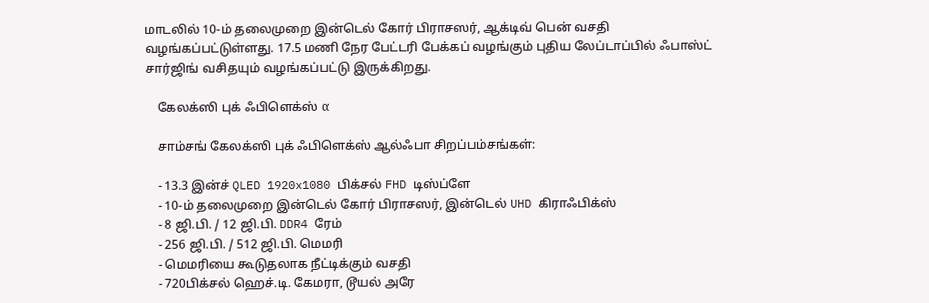மாடலில் 10-ம் தலைமுறை இன்டெல் கோர் பிராசஸர், ஆக்டிவ் பென் வசதி வழங்கப்பட்டுள்ளது. 17.5 மணி நேர பேட்டரி பேக்கப் வழங்கும் புதிய லேப்டாப்பில் ஃபாஸ்ட் சார்ஜிங் வசிதயும் வழங்கப்பட்டு இருக்கிறது.

    கேலக்ஸி புக் ஃபிளெக்ஸ் α

    சாம்சங் கேலக்ஸி புக் ஃபிளெக்ஸ் ஆல்ஃபா சிறப்பம்சங்கள்:

    - 13.3 இன்ச் QLED 1920x1080 பிக்சல் FHD டிஸ்ப்ளே
    - 10-ம் தலைமுறை இன்டெல் கோர் பிராசஸர், இன்டெல் UHD கிராஃபிக்ஸ்
    - 8 ஜி.பி. / 12 ஜி.பி. DDR4 ரேம்
    - 256 ஜி.பி. / 512 ஜி.பி. மெமரி
    - மெமரியை கூடுதலாக நீட்டிக்கும் வசதி
    - 720பிக்சல் ஹெச்.டி. கேமரா, டூயல் அரே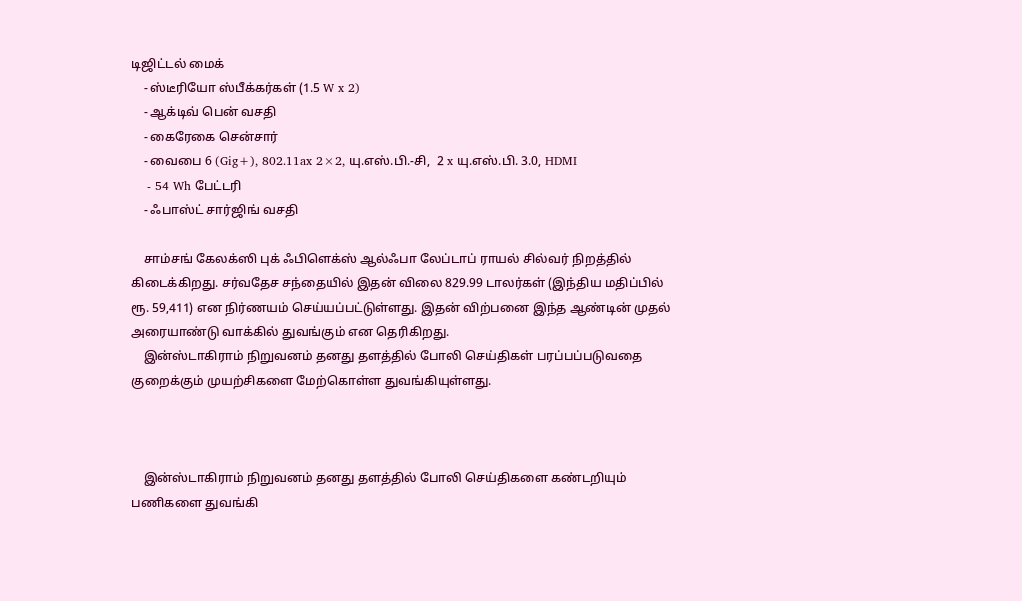டிஜிட்டல் மைக்
    - ஸ்டீரியோ ஸ்பீக்கர்கள் (1.5 W x 2)
    - ஆக்டிவ் பென் வசதி
    - கைரேகை சென்சார்
    - வைபை 6 (Gig+), 802.11ax 2×2, யு.எஸ்.பி.-சி,  2 x யு.எஸ்.பி. 3.0, HDMI
    - 54 Wh பேட்டரி
    - ஃபாஸ்ட் சார்ஜிங் வசதி

    சாம்சங் கேலக்ஸி புக் ஃபிளெக்ஸ் ஆல்ஃபா லேப்டாப் ராயல் சில்வர் நிறத்தில் கிடைக்கிறது. சர்வதேச சந்தையில் இதன் விலை 829.99 டாலர்கள் (இந்திய மதிப்பில் ரூ. 59,411) என நிர்ணயம் செய்யப்பட்டுள்ளது. இதன் விற்பனை இந்த ஆண்டின் முதல் அரையாண்டு வாக்கில் துவங்கும் என தெரிகிறது.
    இன்ஸ்டாகிராம் நிறுவனம் தனது தளத்தில் போலி செய்திகள் பரப்பப்படுவதை குறைக்கும் முயற்சிகளை மேற்கொள்ள துவங்கியுள்ளது.



    இன்ஸ்டாகிராம் நிறுவனம் தனது தளத்தில் போலி செய்திகளை கண்டறியும் பணிகளை துவங்கி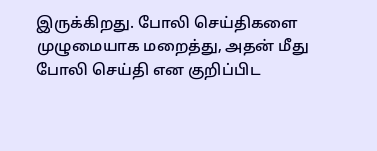இருக்கிறது. போலி செய்திகளை முழுமையாக மறைத்து, அதன் மீது போலி செய்தி என குறிப்பிட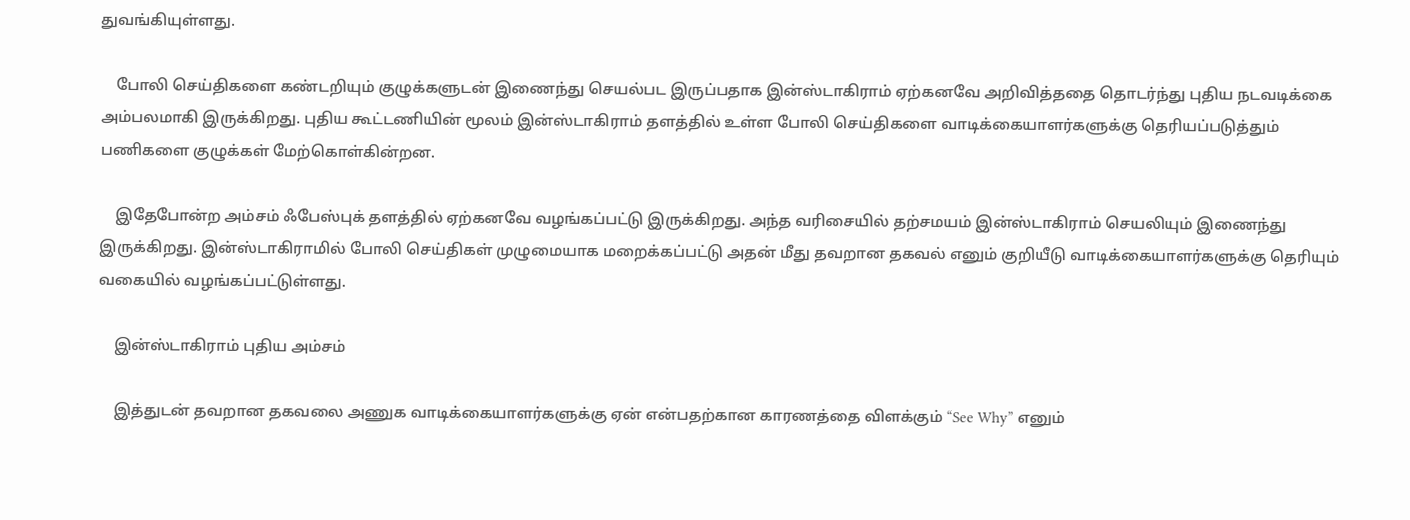துவங்கியுள்ளது.

    போலி செய்திகளை கண்டறியும் குழுக்களுடன் இணைந்து செயல்பட இருப்பதாக இன்ஸ்டாகிராம் ஏற்கனவே அறிவித்ததை தொடர்ந்து புதிய நடவடிக்கை அம்பலமாகி இருக்கிறது. புதிய கூட்டணியின் மூலம் இன்ஸ்டாகிராம் தளத்தில் உள்ள போலி செய்திகளை வாடிக்கையாளர்களுக்கு தெரியப்படுத்தும் பணிகளை குழுக்கள் மேற்கொள்கின்றன.

    இதேபோன்ற அம்சம் ஃபேஸ்புக் தளத்தில் ஏற்கனவே வழங்கப்பட்டு இருக்கிறது. அந்த வரிசையில் தற்சமயம் இன்ஸ்டாகிராம் செயலியும் இணைந்து இருக்கிறது. இன்ஸ்டாகிராமில் போலி செய்திகள் முழுமையாக மறைக்கப்பட்டு அதன் மீது தவறான தகவல் எனும் குறியீடு வாடிக்கையாளர்களுக்கு தெரியும் வகையில் வழங்கப்பட்டுள்ளது.

    இன்ஸ்டாகிராம் புதிய அம்சம்

    இத்துடன் தவறான தகவலை அணுக வாடிக்கையாளர்களுக்கு ஏன் என்பதற்கான காரணத்தை விளக்கும் “See Why” எனும்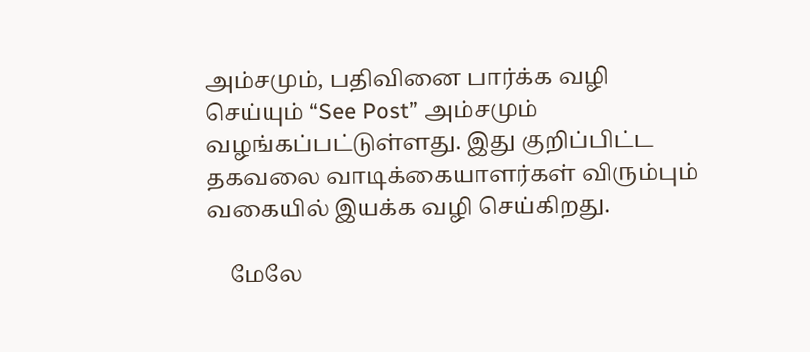அம்சமும், பதிவினை பார்க்க வழி செய்யும் “See Post” அம்சமும் வழங்கப்பட்டுள்ளது. இது குறிப்பிட்ட தகவலை வாடிக்கையாளர்கள் விரும்பும் வகையில் இயக்க வழி செய்கிறது.

    மேலே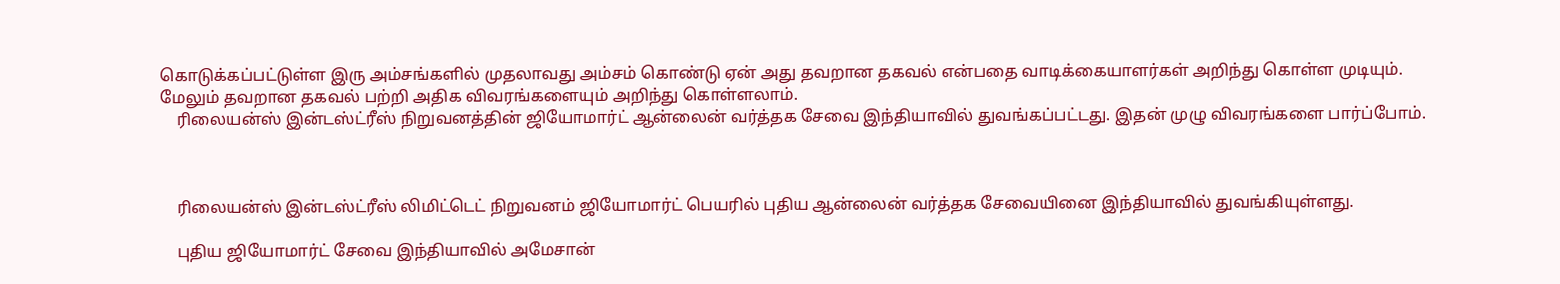கொடுக்கப்பட்டுள்ள இரு அம்சங்களில் முதலாவது அம்சம் கொண்டு ஏன் அது தவறான தகவல் என்பதை வாடிக்கையாளர்கள் அறிந்து கொள்ள முடியும். மேலும் தவறான தகவல் பற்றி அதிக விவரங்களையும் அறிந்து கொள்ளலாம்.
    ரிலையன்ஸ் இன்டஸ்ட்ரீஸ் நிறுவனத்தின் ஜியோமார்ட் ஆன்லைன் வர்த்தக சேவை இந்தியாவில் துவங்கப்பட்டது. இதன் முழு விவரங்களை பார்ப்போம்.



    ரிலையன்ஸ் இன்டஸ்ட்ரீஸ் லிமிட்டெட் நிறுவனம் ஜியோமார்ட் பெயரில் புதிய ஆன்லைன் வர்த்தக சேவையினை இந்தியாவில் துவங்கியுள்ளது.

    புதிய ஜியோமார்ட் சேவை இந்தியாவில் அமேசான்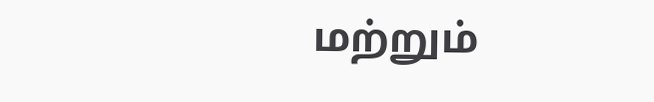மற்றும்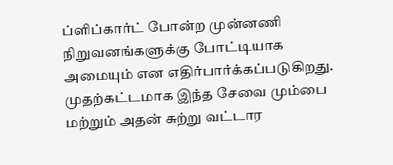ப்ளிப்கார்ட் போன்ற முன்னணி நிறுவனங்களுக்கு போட்டியாக அமையும் என எதிர்பார்க்கப்படுகிறது. முதற்கட்டமாக இந்த சேவை மும்பை மற்றும் அதன் சுற்று வட்டார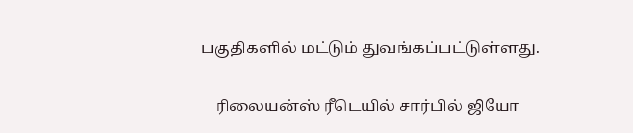பகுதிகளில் மட்டும் துவங்கப்பட்டுள்ளது.

    ரிலையன்ஸ் ரீடெயில் சார்பில் ஜியோ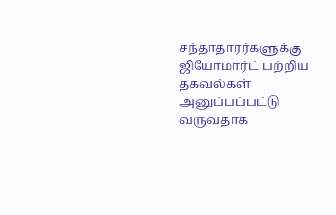சந்தாதாரர்களுக்கு ஜியோமார்ட் பற்றிய தகவல்கள் அனுப்பப்பட்டு வருவதாக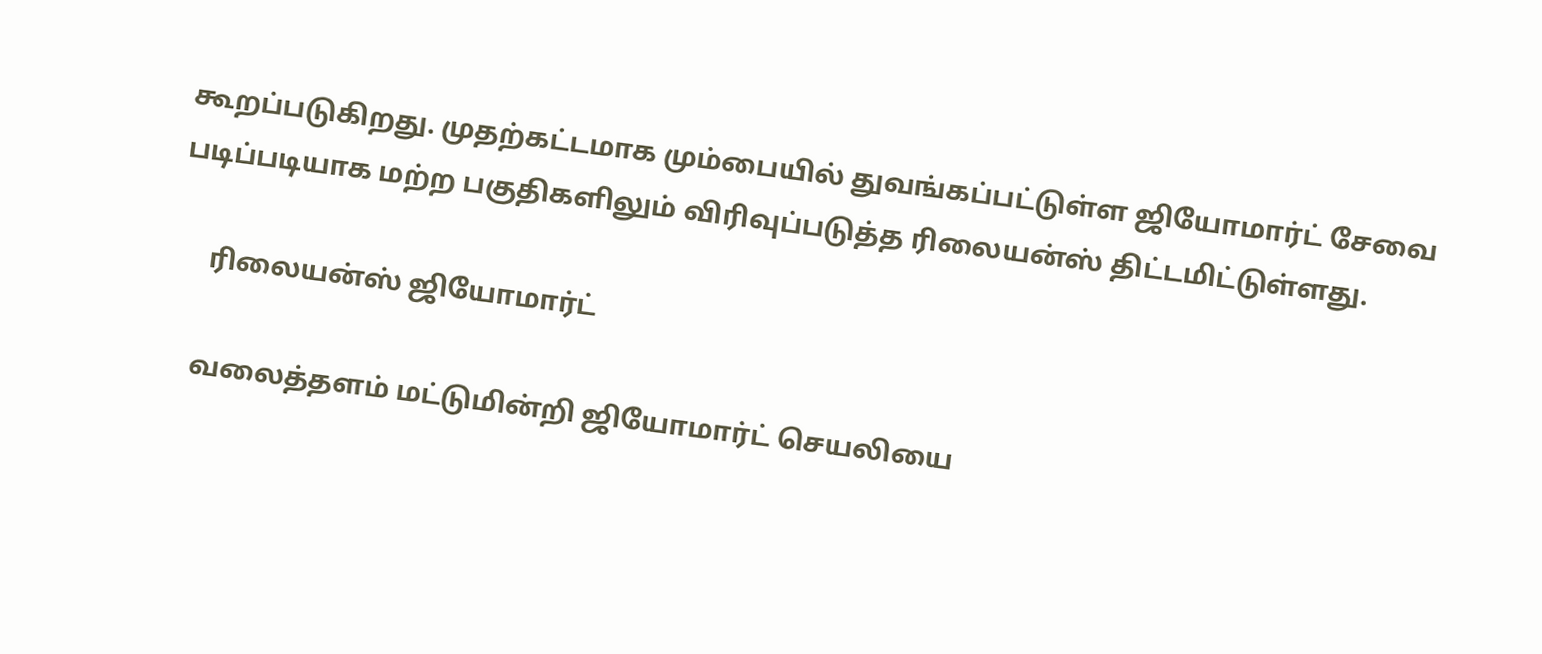கூறப்படுகிறது. முதற்கட்டமாக மும்பையில் துவங்கப்பட்டுள்ள ஜியோமார்ட் சேவை படிப்படியாக மற்ற பகுதிகளிலும் விரிவுப்படுத்த ரிலையன்ஸ் திட்டமிட்டுள்ளது.

     ரிலையன்ஸ் ஜியோமார்ட்

    வலைத்தளம் மட்டுமின்றி ஜியோமார்ட் செயலியை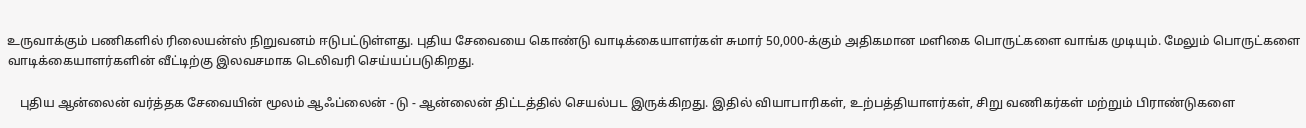உருவாக்கும் பணிகளில் ரிலையன்ஸ் நிறுவனம் ஈடுபட்டுள்ளது. புதிய சேவையை கொண்டு வாடிக்கையாளர்கள் சுமார் 50,000-க்கும் அதிகமான மளிகை பொருட்களை வாங்க முடியும். மேலும் பொருட்களை வாடிக்கையாளர்களின் வீட்டிற்கு இலவசமாக டெலிவரி செய்யப்படுகிறது.

    புதிய ஆன்லைன் வர்த்தக சேவையின் மூலம் ஆஃப்லைன் - டு - ஆன்லைன் திட்டத்தில் செயல்பட இருக்கிறது. இதில் வியாபாரிகள், உற்பத்தியாளர்கள், சிறு வணிகர்கள் மற்றும் பிராண்டுகளை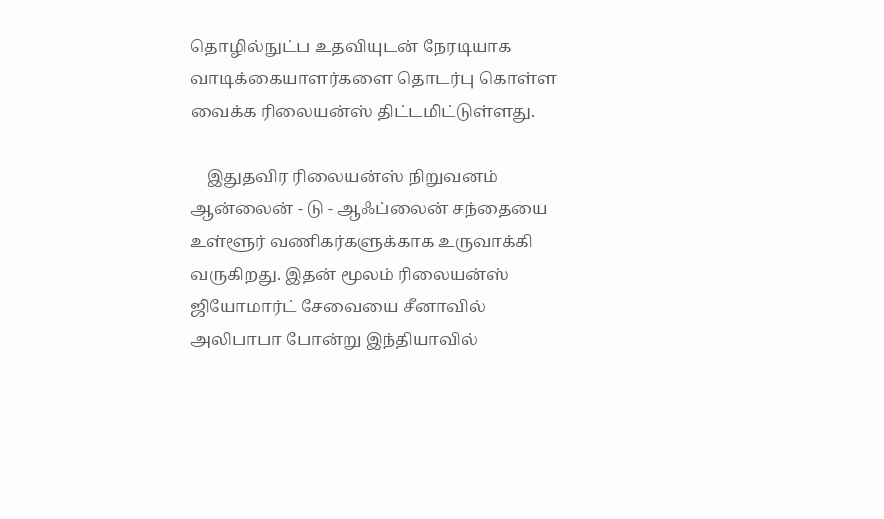தொழில்நுட்ப உதவியுடன் நேரடியாக வாடிக்கையாளர்களை தொடர்பு கொள்ள வைக்க ரிலையன்ஸ் திட்டமிட்டுள்ளது.

    இதுதவிர ரிலையன்ஸ் நிறுவனம் ஆன்லைன் - டு - ஆஃப்லைன் சந்தையை உள்ளூர் வணிகர்களுக்காக உருவாக்கி வருகிறது. இதன் மூலம் ரிலையன்ஸ் ஜியோமார்ட் சேவையை சீனாவில் அலிபாபா போன்று இந்தியாவில்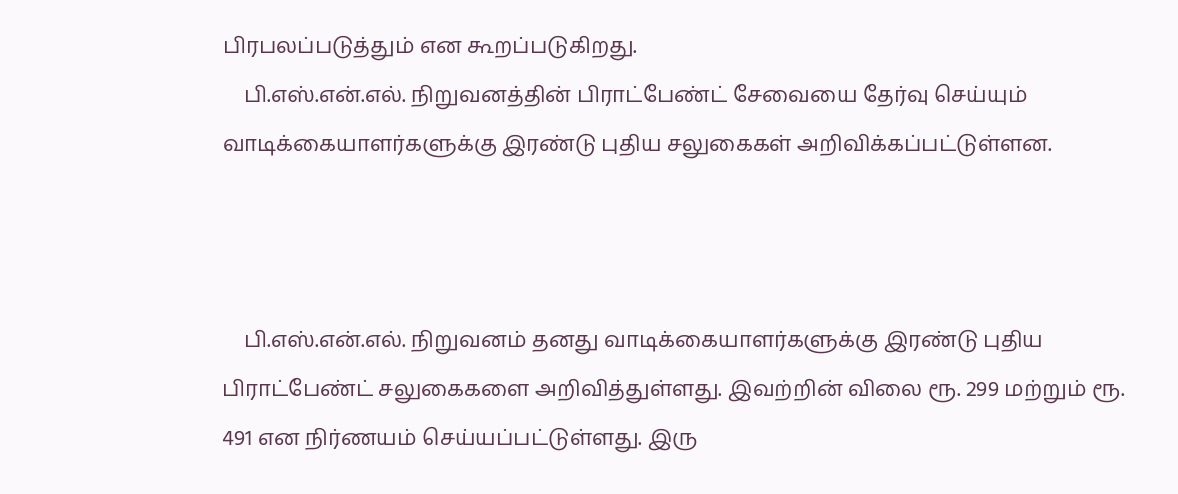பிரபலப்படுத்தும் என கூறப்படுகிறது.
    பி.எஸ்.என்.எல். நிறுவனத்தின் பிராட்பேண்ட் சேவையை தேர்வு செய்யும் வாடிக்கையாளர்களுக்கு இரண்டு புதிய சலுகைகள் அறிவிக்கப்பட்டுள்ளன.



    பி.எஸ்.என்.எல். நிறுவனம் தனது வாடிக்கையாளர்களுக்கு இரண்டு புதிய பிராட்பேண்ட் சலுகைகளை அறிவித்துள்ளது. இவற்றின் விலை ரூ. 299 மற்றும் ரூ. 491 என நிர்ணயம் செய்யப்பட்டுள்ளது. இரு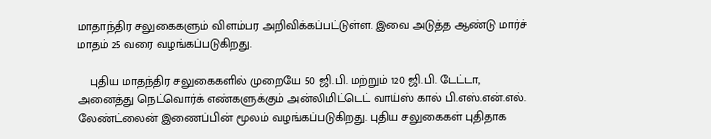மாதாந்திர சலுகைகளும் விளம்பர அறிவிக்கப்பட்டுள்ள. இவை அடுத்த ஆண்டு மார்ச் மாதம் 25 வரை வழங்கப்படுகிறது.

    புதிய மாதந்திர சலுகைகளில் முறையே 50 ஜி.பி. மற்றும் 120 ஜி.பி. டேட்டா, அனைத்து நெட்வொர்க் எண்களுக்கும் அன்லிமிட்டெட் வாய்ஸ் கால் பி.எஸ்.என்.எல். லேண்ட்லைன் இணைப்பின் மூலம் வழங்கப்படுகிறது. புதிய சலுகைகள் புதிதாக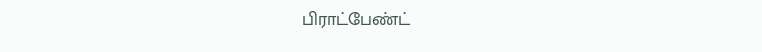பிராட்பேண்ட்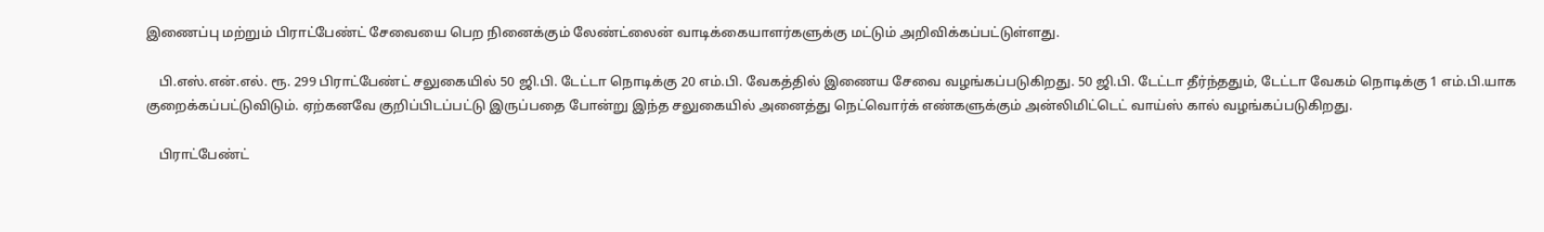இணைப்பு மற்றும் பிராட்பேண்ட் சேவையை பெற நினைக்கும் லேண்ட்லைன் வாடிக்கையாளர்களுக்கு மட்டும் அறிவிக்கப்பட்டுள்ளது.

    பி.எஸ்.என்.எல். ரூ. 299 பிராட்பேண்ட் சலுகையில் 50 ஜி.பி. டேட்டா நொடிக்கு 20 எம்.பி. வேகத்தில் இணைய சேவை வழங்கப்படுகிறது. 50 ஜி.பி. டேட்டா தீர்ந்ததும், டேட்டா வேகம் நொடிக்கு 1 எம்.பி.யாக குறைக்கப்பட்டுவிடும். ஏற்கனவே குறிப்பிடப்பட்டு இருப்பதை போன்று இந்த சலுகையில் அனைத்து நெட்வொர்க் எண்களுக்கும் அன்லிமிட்டெட் வாய்ஸ் கால் வழங்கப்படுகிறது.

    பிராட்பேண்ட்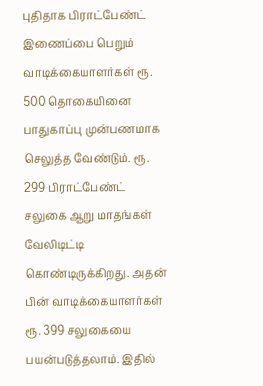புதிதாக பிராட்பேண்ட் இணைப்பை பெறும் வாடிக்கையாளர்கள் ரூ. 500 தொகையினை பாதுகாப்பு முன்பணமாக செலுத்த வேண்டும். ரூ. 299 பிராட்பேண்ட் சலுகை ஆறு மாதங்கள் வேலிடிட்டி கொண்டிருக்கிறது. அதன் பின் வாடிக்கையாளர்கள் ரூ. 399 சலுகையை பயன்படுத்தலாம். இதில்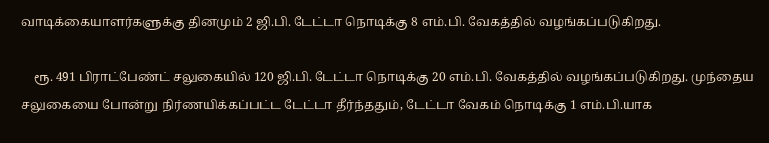வாடிக்கையாளர்களுக்கு தினமும் 2 ஜி.பி. டேட்டா நொடிக்கு 8 எம்.பி. வேகத்தில் வழங்கப்படுகிறது.

    ரூ. 491 பிராட்பேண்ட் சலுகையில் 120 ஜி.பி. டேட்டா நொடிக்கு 20 எம்.பி. வேகத்தில் வழங்கப்படுகிறது. முந்தைய சலுகையை போன்று நிர்ணயிக்கப்பட்ட டேட்டா தீர்ந்ததும், டேட்டா வேகம் நொடிக்கு 1 எம்.பி.யாக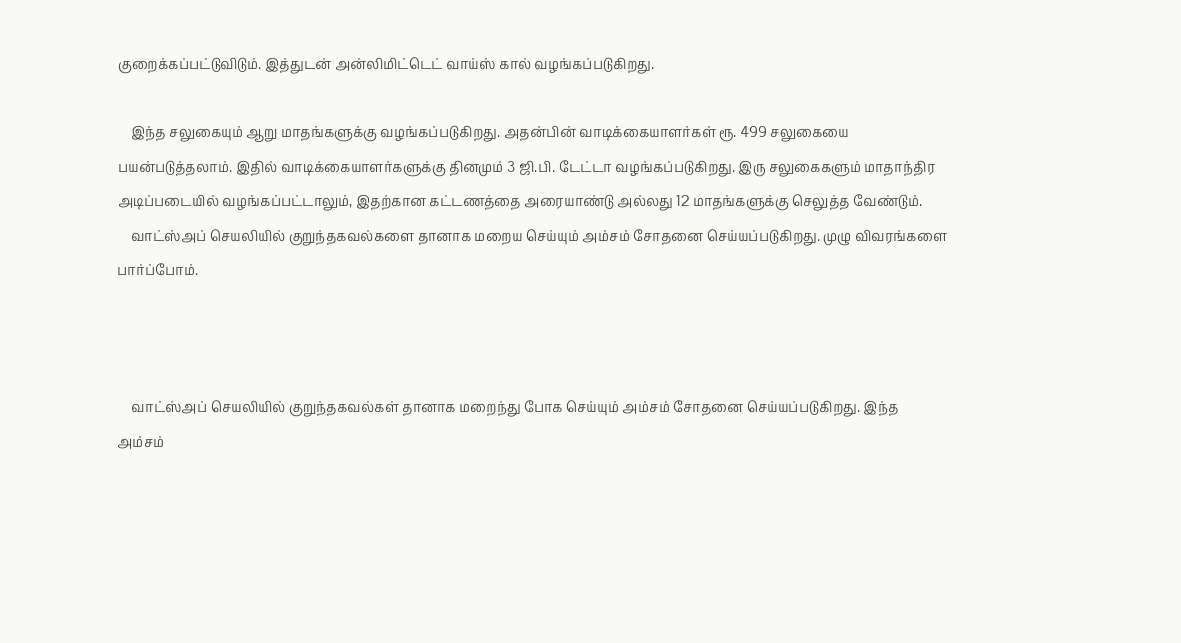குறைக்கப்பட்டுவிடும். இத்துடன் அன்லிமிட்டெட் வாய்ஸ் கால் வழங்கப்படுகிறது.

    இந்த சலுகையும் ஆறு மாதங்களுக்கு வழங்கப்படுகிறது. அதன்பின் வாடிக்கையாளர்கள் ரூ. 499 சலுகையை பயன்படுத்தலாம். இதில் வாடிக்கையாளர்களுக்கு தினமும் 3 ஜி.பி. டேட்டா வழங்கப்படுகிறது. இரு சலுகைகளும் மாதாந்திர அடிப்படையில் வழங்கப்பட்டாலும், இதற்கான கட்டணத்தை அரையாண்டு அல்லது 12 மாதங்களுக்கு செலுத்த வேண்டும்.
    வாட்ஸ்அப் செயலியில் குறுந்தகவல்களை தானாக மறைய செய்யும் அம்சம் சோதனை செய்யப்படுகிறது. முழு விவரங்களை பார்ப்போம்.



    வாட்ஸ்அப் செயலியில் குறுந்தகவல்கள் தானாக மறைந்து போக செய்யும் அம்சம் சோதனை செய்யப்படுகிறது. இந்த அம்சம்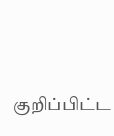குறிப்பிட்ட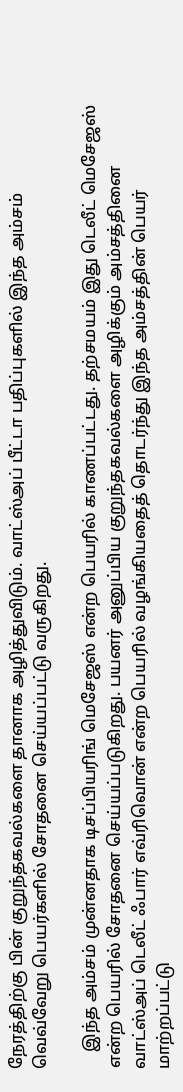நேரத்திற்கு பின் குறுந்தகவல்களை தானாக அழித்துவிடும். வாட்ஸ்அப் பீட்டா பதிப்புகளில் இந்த அம்சம் வெவ்வேறு பெயர்களில் சோதனை செய்யப்பட்டு வருகிறது.

    இந்த அம்சம் முன்னதாக டிசப்பியரிங் மெசேஜஸ் என்ற பெயரில் காணப்பட்டது. தற்சமயம் இது டெலீட் மெசேஜஸ் என்ற பெயரில் சோதனை செய்யப்படுகிறது. பயனர் அனுப்பிய குறுந்தகவல்களை அழிக்கும் அம்சத்தினை வாட்ஸ்அப் டெலீட் ஃபார் எவ்ரிவொன் என்ற பெயரில் வழங்கியதைத் தொடர்ந்து இந்த அம்சத்தின் பெயர் மாற்றப்பட்டு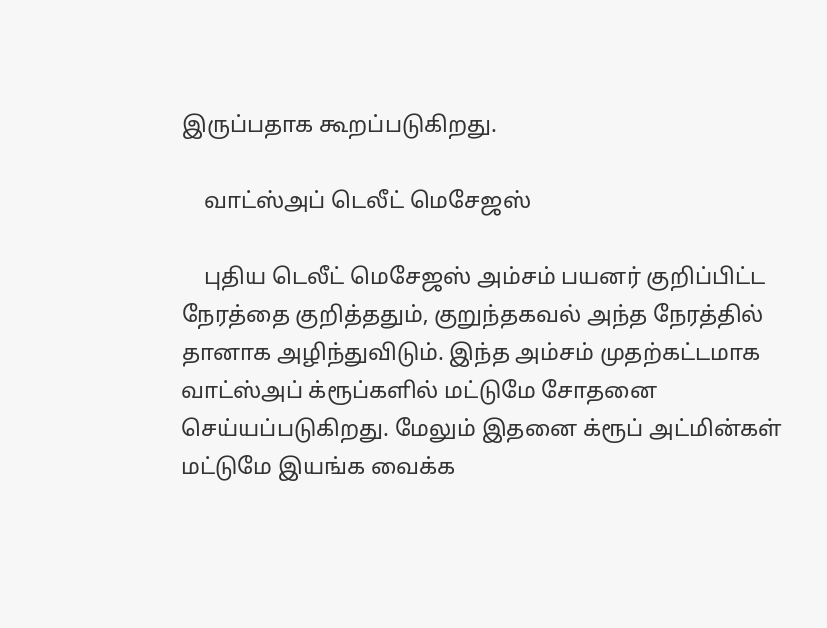இருப்பதாக கூறப்படுகிறது.

    வாட்ஸ்அப் டெலீட் மெசேஜஸ்

    புதிய டெலீட் மெசேஜஸ் அம்சம் பயனர் குறிப்பிட்ட நேரத்தை குறித்ததும், குறுந்தகவல் அந்த நேரத்தில் தானாக அழிந்துவிடும். இந்த அம்சம் முதற்கட்டமாக வாட்ஸ்அப் க்ரூப்களில் மட்டுமே சோதனை செய்யப்படுகிறது. மேலும் இதனை க்ரூப் அட்மின்கள் மட்டுமே இயங்க வைக்க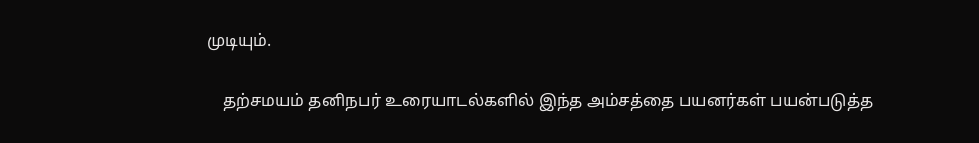முடியும்.

    தற்சமயம் தனிநபர் உரையாடல்களில் இந்த அம்சத்தை பயனர்கள் பயன்படுத்த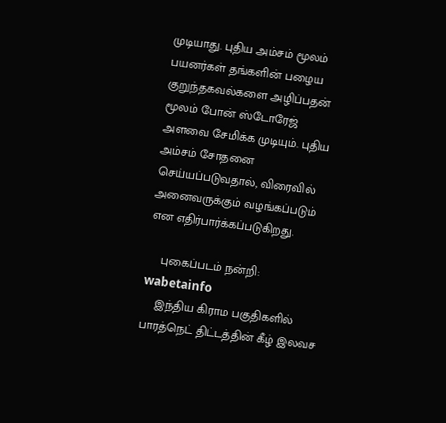முடியாது. புதிய அம்சம் மூலம் பயனர்கள் தங்களின் பழைய குறுந்தகவல்களை அழிப்பதன் மூலம் போன் ஸ்டோரேஜ் அளவை சேமிக்க முடியும். புதிய அம்சம் சோதனை செய்யப்படுவதால், விரைவில் அனைவருக்கும் வழங்கப்படும் என எதிர்பார்க்கப்படுகிறது.

    புகைப்படம் நன்றி: wabetainfo
    இந்திய கிராம பகுதிகளில் பாரத்நெட் திட்டத்தின் கீழ் இலவச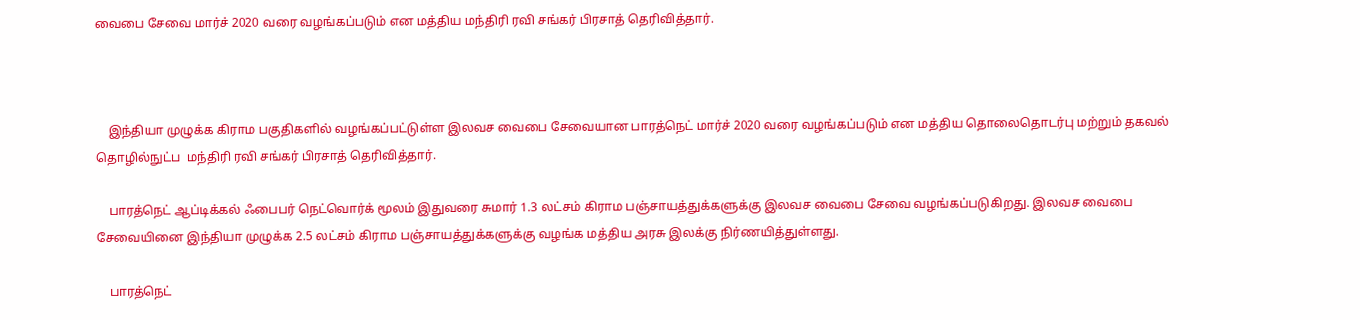வைபை சேவை மார்ச் 2020 வரை வழங்கப்படும் என மத்திய மந்திரி ரவி சங்கர் பிரசாத் தெரிவித்தார்.



    இந்தியா முழுக்க கிராம பகுதிகளில் வழங்கப்பட்டுள்ள இலவச வைபை சேவையான பாரத்நெட் மார்ச் 2020 வரை வழங்கப்படும் என மத்திய தொலைதொடர்பு மற்றும் தகவல் தொழில்நுட்ப  மந்திரி ரவி சங்கர் பிரசாத் தெரிவித்தார்.

    பாரத்நெட் ஆப்டிக்கல் ஃபைபர் நெட்வொர்க் மூலம் இதுவரை சுமார் 1.3 லட்சம் கிராம பஞ்சாயத்துக்களுக்கு இலவச வைபை சேவை வழங்கப்படுகிறது. இலவச வைபை சேவையினை இந்தியா முழுக்க 2.5 லட்சம் கிராம பஞ்சாயத்துக்களுக்கு வழங்க மத்திய அரசு இலக்கு நிர்ணயித்துள்ளது.

    பாரத்நெட்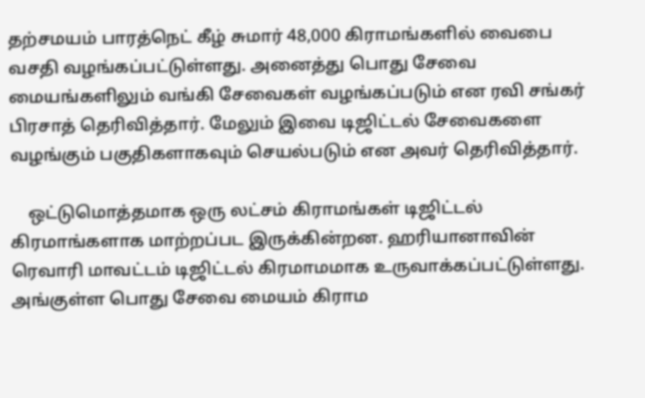தற்சமயம் பாரத்நெட் கீழ் சுமார் 48,000 கிராமங்களில் வைபை வசதி வழங்கப்பட்டுள்ளது. அனைத்து பொது சேவை மையங்களிலும் வங்கி சேவைகள் வழங்கப்படும் என ரவி சங்கர் பிரசாத் தெரிவித்தார். மேலும் இவை டிஜிட்டல் சேவைகளை வழங்கும் பகுதிகளாகவும் செயல்படும் என அவர் தெரிவித்தார்.

    ஒட்டுமொத்தமாக ஒரு லட்சம் கிராமங்கள் டிஜிட்டல் கிரமாங்களாக மாற்றப்பட இருக்கின்றன. ஹரியானாவின் ரெவாரி மாவட்டம் டிஜிட்டல் கிரமாமமாக உருவாக்கப்பட்டுள்ளது. அங்குள்ள பொது சேவை மையம் கிராம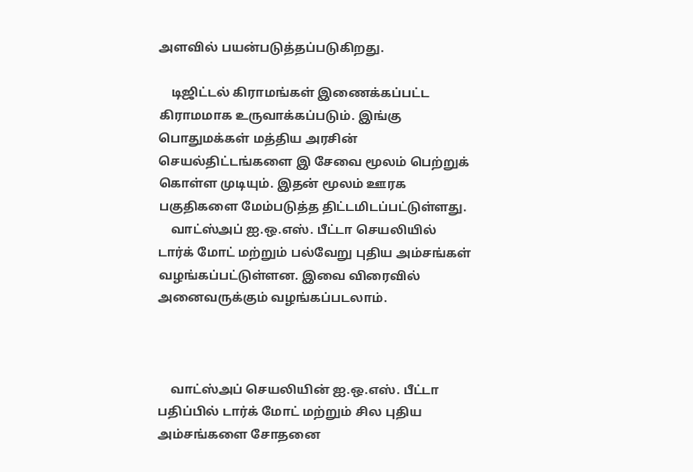அளவில் பயன்படுத்தப்படுகிறது.

    டிஜிட்டல் கிராமங்கள் இணைக்கப்பட்ட கிராமமாக உருவாக்கப்படும். இங்கு பொதுமக்கள் மத்திய அரசின் செயல்திட்டங்களை இ சேவை மூலம் பெற்றுக் கொள்ள முடியும். இதன் மூலம் ஊரக பகுதிகளை மேம்படுத்த திட்டமிடப்பட்டுள்ளது.
    வாட்ஸ்அப் ஐ.ஒ.எஸ். பீட்டா செயலியில் டார்க் மோட் மற்றும் பல்வேறு புதிய அம்சங்கள் வழங்கப்பட்டுள்ளன. இவை விரைவில் அனைவருக்கும் வழங்கப்படலாம்.



    வாட்ஸ்அப் செயலியின் ஐ.ஒ.எஸ். பீட்டா பதிப்பில் டார்க் மோட் மற்றும் சில புதிய அம்சங்களை சோதனை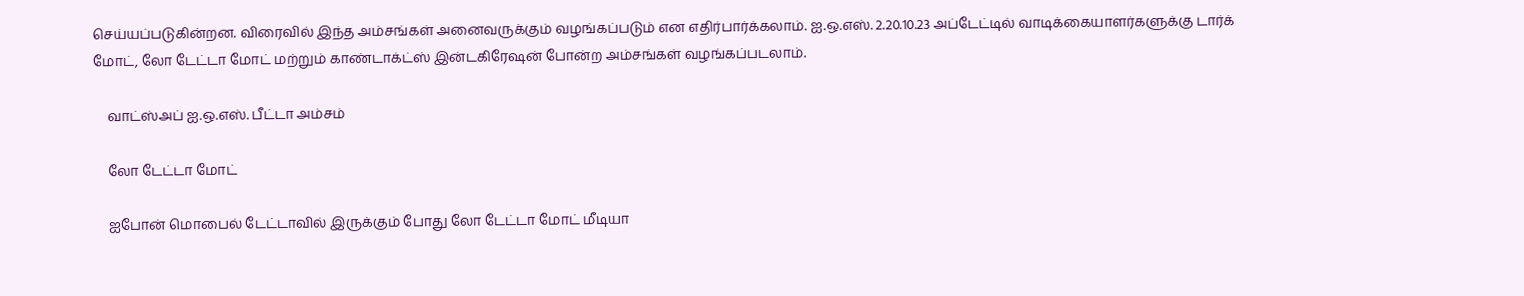செய்யப்படுகின்றன. விரைவில் இந்த அம்சங்கள் அனைவருக்கும் வழங்கப்படும் என எதிர்பார்க்கலாம். ஐ.ஒ.எஸ். 2.20.10.23 அப்டேட்டில் வாடிக்கையாளர்களுக்கு டார்க் மோட், லோ டேட்டா மோட் மற்றும் காண்டாக்ட்ஸ் இன்டகிரேஷன் போன்ற அம்சங்கள் வழங்கப்படலாம்.

    வாட்ஸ்அப் ஐ.ஒ.எஸ். பீட்டா அம்சம்

    லோ டேட்டா மோட்

    ஐபோன் மொபைல் டேட்டாவில் இருக்கும் போது லோ டேட்டா மோட் மீடியா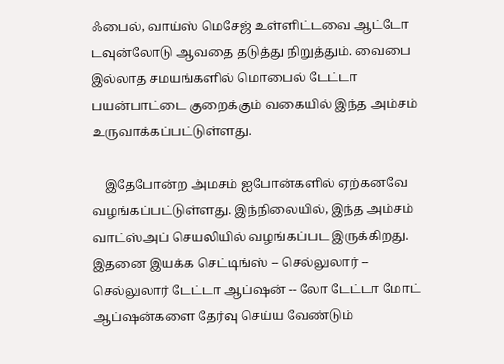ஃபைல், வாய்ஸ் மெசேஜ் உள்ளிட்டவை ஆட்டோ டவுன்லோடு ஆவதை தடுத்து நிறுத்தும். வைபை இல்லாத சமயங்களில் மொபைல் டேட்டா பயன்பாட்டை குறைக்கும் வகையில் இந்த அம்சம் உருவாக்கப்பட்டுள்ளது.

    இதேபோன்ற அ்மசம் ஐபோன்களில் ஏற்கனவே வழங்கப்பட்டுள்ளது. இந்நிலையில், இந்த அம்சம் வாட்ஸ்அப் செயலியில் வழங்கப்பட இருக்கிறது. இதனை இயக்க செட்டிங்ஸ் -- செல்லுலார் -- செல்லுலார் டேட்டா ஆப்ஷன் -- லோ டேட்டா மோட் ஆப்ஷன்களை தேர்வு செய்ய வேண்டும்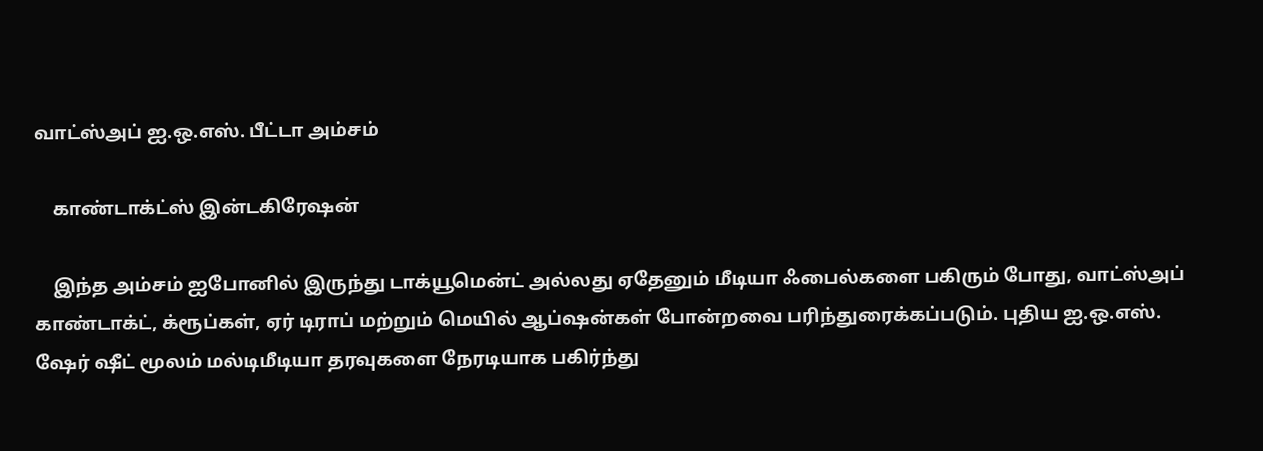வாட்ஸ்அப் ஐ.ஒ.எஸ். பீட்டா அம்சம்

    காண்டாக்ட்ஸ் இன்டகிரேஷன்

    இந்த அம்சம் ஐபோனில் இருந்து டாக்யூமென்ட் அல்லது ஏதேனும் மீடியா ஃபைல்களை பகிரும் போது, வாட்ஸ்அப் காண்டாக்ட், க்ரூப்கள், ஏர் டிராப் மற்றும் மெயில் ஆப்ஷன்கள் போன்றவை பரிந்துரைக்கப்படும். புதிய ஐ.ஒ.எஸ். ஷேர் ஷீட் மூலம் மல்டிமீடியா தரவுகளை நேரடியாக பகிர்ந்து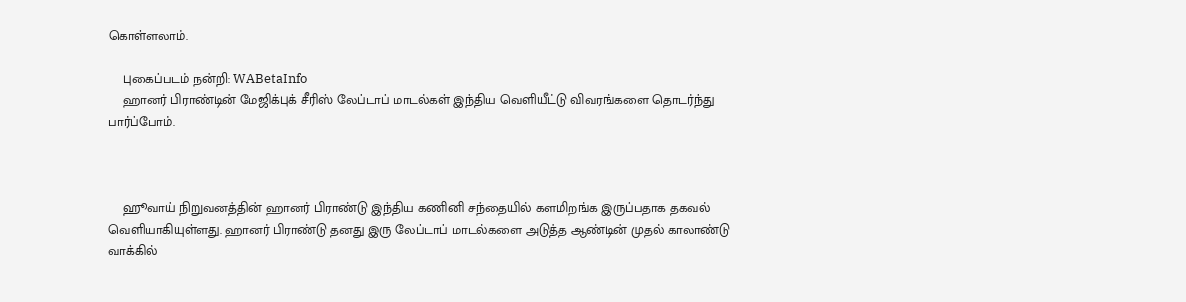கொள்ளலாம்.

    புகைப்படம் நன்றி: WABetaInfo
    ஹானர் பிராண்டின் மேஜிக்புக் சீரிஸ் லேப்டாப் மாடல்கள் இந்திய வெளியீட்டு விவரங்களை தொடர்ந்து பார்ப்போம்.



    ஹூவாய் நிறுவனத்தின் ஹானர் பிராண்டு இந்திய கணினி சந்தையில் களமிறங்க இருப்பதாக தகவல் வெளியாகியுள்ளது. ஹானர் பிராண்டு தனது இரு லேப்டாப் மாடல்களை அடுத்த ஆண்டின் முதல் காலாண்டு வாக்கில்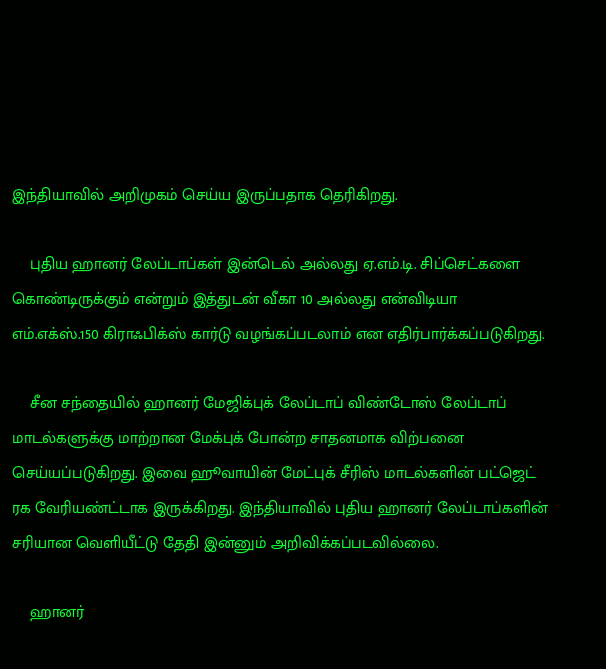இந்தியாவில் அறிமுகம் செய்ய இருப்பதாக தெரிகிறது.

    புதிய ஹானர் லேப்டாப்கள் இன்டெல் அல்லது ஏ.எம்.டி. சிப்செட்களை கொண்டிருக்கும் என்றும் இத்துடன் வீகா 10 அல்லது என்விடியா எம்.எக்ஸ்.150 கிராஃபிக்ஸ் கார்டு வழங்கப்படலாம் என எதிர்பார்க்கப்படுகிறது.

    சீன சந்தையில் ஹானர் மேஜிக்புக் லேப்டாப் விண்டோஸ் லேப்டாப் மாடல்களுக்கு மாற்றான மேக்புக் போன்ற சாதனமாக விற்பனை செய்யப்படுகிறது. இவை ஹூவாயின் மேட்புக் சீரிஸ் மாடல்களின் பட்ஜெட் ரக வேரியண்ட்டாக இருக்கிறது. இந்தியாவில் புதிய ஹானர் லேப்டாப்களின் சரியான வெளியீட்டு தேதி இன்னும் அறிவிக்கப்படவில்லை.

    ஹானர்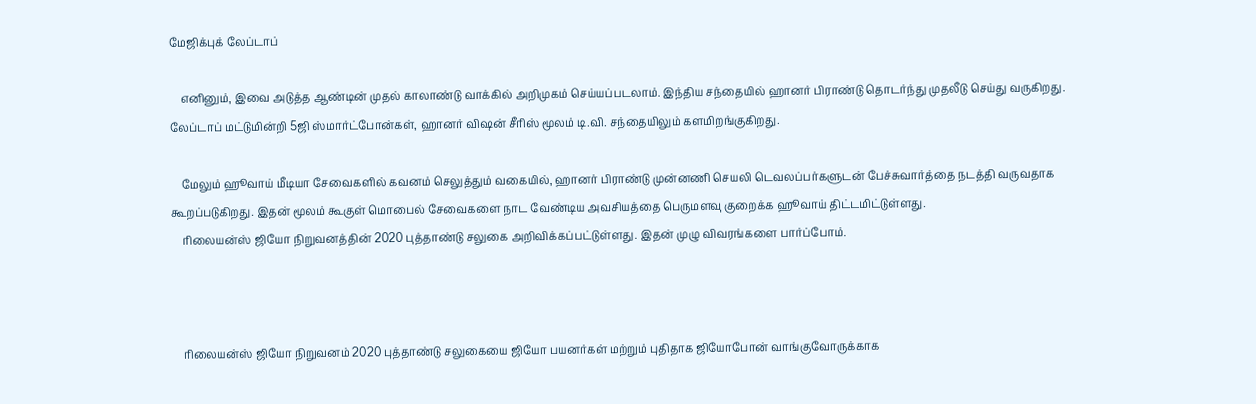மேஜிக்புக் லேப்டாப்

    எனினும், இவை அடுத்த ஆண்டின் முதல் காலாண்டு வாக்கில் அறிமுகம் செய்யப்படலாம். இந்திய சந்தையில் ஹானர் பிராண்டு தொடர்ந்து முதலீடு செய்து வருகிறது. லேப்டாப் மட்டுமின்றி 5ஜி ஸ்மார்ட்போன்கள், ஹானர் விஷன் சீரிஸ் மூலம் டி.வி. சந்தையிலும் களமிறங்குகிறது.

    மேலும் ஹூவாய் மீடியா சேவைகளில் கவனம் செலுத்தும் வகையில், ஹானர் பிராண்டு முன்னணி செயலி டெவலப்பர்களுடன் பேச்சுவார்த்தை நடத்தி வருவதாக கூறப்படுகிறது. இதன் மூலம் கூகுள் மொபைல் சேவைகளை நாட வேண்டிய அவசியத்தை பெருமளவு குறைக்க ஹூவாய் திட்டமிட்டுள்ளது.
    ரிலையன்ஸ் ஜியோ நிறுவனத்தின் 2020 புத்தாண்டு சலுகை அறிவிக்கப்பட்டுள்ளது. இதன் முழு விவரங்களை பார்ப்போம்.



    ரிலையன்ஸ் ஜியோ நிறுவனம் 2020 புத்தாண்டு சலுகையை ஜியோ பயனர்கள் மற்றும் புதிதாக ஜியோபோன் வாங்குவோருக்காக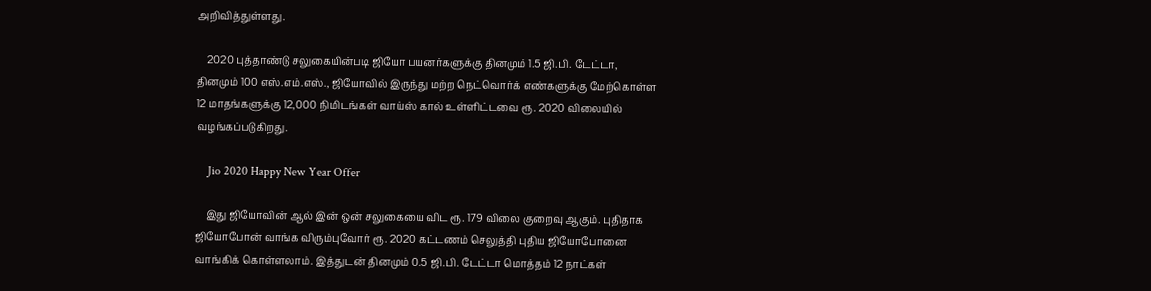அறிவித்துள்ளது.

    2020 புத்தாண்டு சலுகையின்படி ஜியோ பயனர்களுக்கு தினமும் 1.5 ஜி.பி. டேட்டா, தினமும் 100 எஸ்.எம்.எஸ்., ஜியோவில் இருந்து மற்ற நெட்வொர்க் எண்களுக்கு மேற்கொள்ள 12 மாதங்களுக்கு 12,000 நிமிடங்கள் வாய்ஸ் கால் உள்ளிட்டவை ரூ. 2020 விலையில் வழங்கப்படுகிறது.

    Jio 2020 Happy New Year Offer

    இது ஜியோவின் ஆல் இன் ஒன் சலுகையை விட ரூ. 179 விலை குறைவு ஆகும். புதிதாக ஜியோபோன் வாங்க விரும்புவோர் ரூ. 2020 கட்டணம் செலுத்தி புதிய ஜியோபோனை வாங்கிக் கொள்ளலாம். இத்துடன் தினமும் 0.5 ஜி.பி. டேட்டா மொத்தம் 12 நாட்கள்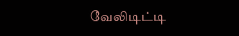வேலிடிட்டி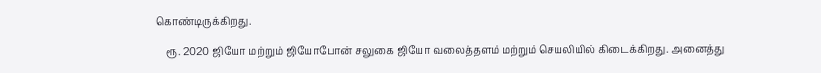கொண்டிருக்கிறது.

    ரூ. 2020 ஜியோ மற்றும் ஜியோபோன் சலுகை ஜியோ வலைத்தளம் மற்றும் செயலியில் கிடைக்கிறது. அனைத்து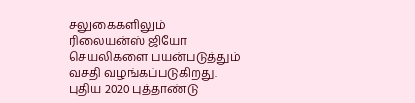சலுகைகளிலும் ரிலையன்ஸ் ஜியோ செயலிகளை பயன்படுத்தும் வசதி வழங்கப்படுகிறது. புதிய 2020 புத்தாண்டு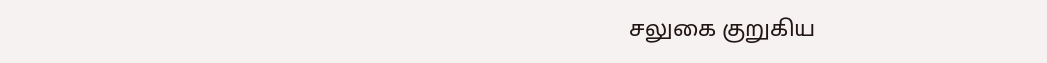சலுகை குறுகிய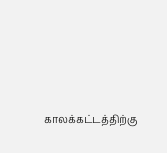காலக்கட்டத்திற்கு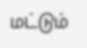மட்டும்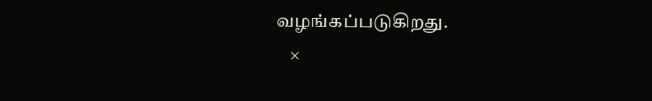வழங்கப்படுகிறது.
    ×